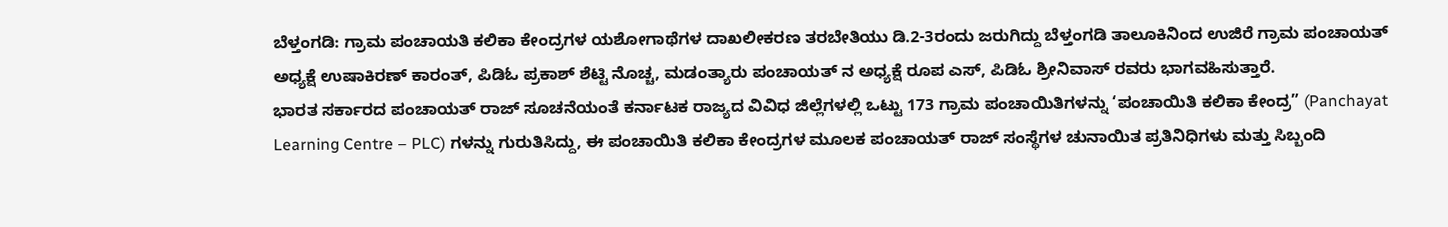ಬೆಳ್ತಂಗಡಿ: ಗ್ರಾಮ ಪಂಚಾಯತಿ ಕಲಿಕಾ ಕೇಂದ್ರಗಳ ಯಶೋಗಾಥೆಗಳ ದಾಖಲೀಕರಣ ತರಬೇತಿಯು ಡಿ.2-3ರಂದು ಜರುಗಿದ್ದು ಬೆಳ್ತಂಗಡಿ ತಾಲೂಕಿನಿಂದ ಉಜಿರೆ ಗ್ರಾಮ ಪಂಚಾಯತ್ ಅಧ್ಯಕ್ಷೆ ಉಷಾಕಿರಣ್ ಕಾರಂತ್, ಪಿಡಿಓ ಪ್ರಕಾಶ್ ಶೆಟ್ಟಿ ನೊಚ್ಚ, ಮಡಂತ್ಯಾರು ಪಂಚಾಯತ್ ನ ಅಧ್ಯಕ್ಷೆ ರೂಪ ಎಸ್, ಪಿಡಿಓ ಶ್ರೀನಿವಾಸ್ ರವರು ಭಾಗವಹಿಸುತ್ತಾರೆ.
ಭಾರತ ಸರ್ಕಾರದ ಪಂಚಾಯತ್ ರಾಜ್ ಸೂಚನೆಯಂತೆ ಕರ್ನಾಟಕ ರಾಜ್ಯದ ವಿವಿಧ ಜಿಲ್ಲೆಗಳಲ್ಲಿ ಒಟ್ಟು 173 ಗ್ರಾಮ ಪಂಚಾಯಿತಿಗಳನ್ನು ‘ಪಂಚಾಯಿತಿ ಕಲಿಕಾ ಕೇಂದ್ರ” (Panchayat Learning Centre – PLC) ಗಳನ್ನು ಗುರುತಿಸಿದ್ದು, ಈ ಪಂಚಾಯಿತಿ ಕಲಿಕಾ ಕೇಂದ್ರಗಳ ಮೂಲಕ ಪಂಚಾಯತ್ ರಾಜ್ ಸಂಸ್ಥೆಗಳ ಚುನಾಯಿತ ಪ್ರತಿನಿಧಿಗಳು ಮತ್ತು ಸಿಬ್ಬಂದಿ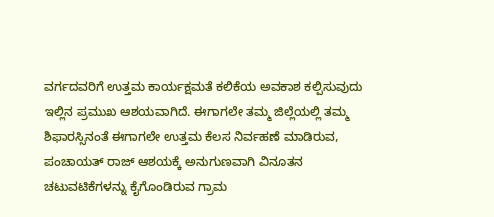ವರ್ಗದವರಿಗೆ ಉತ್ತಮ ಕಾರ್ಯಕ್ಷಮತೆ ಕಲಿಕೆಯ ಅವಕಾಶ ಕಲ್ಪಿಸುವುದು ಇಲ್ಲಿನ ಪ್ರಮುಖ ಆಶಯವಾಗಿದೆ. ಈಗಾಗಲೇ ತಮ್ಮ ಜಿಲ್ಲೆಯಲ್ಲಿ ತಮ್ಮ ಶಿಫಾರಸ್ಸಿನಂತೆ ಈಗಾಗಲೇ ಉತ್ತಮ ಕೆಲಸ ನಿರ್ವಹಣೆ ಮಾಡಿರುವ, ಪಂಚಾಯತ್ ರಾಜ್ ಆಶಯಕ್ಕೆ ಅನುಗುಣವಾಗಿ ವಿನೂತನ ಚಟುವಟಿಕೆಗಳನ್ನು ಕೈಗೊಂಡಿರುವ ಗ್ರಾಮ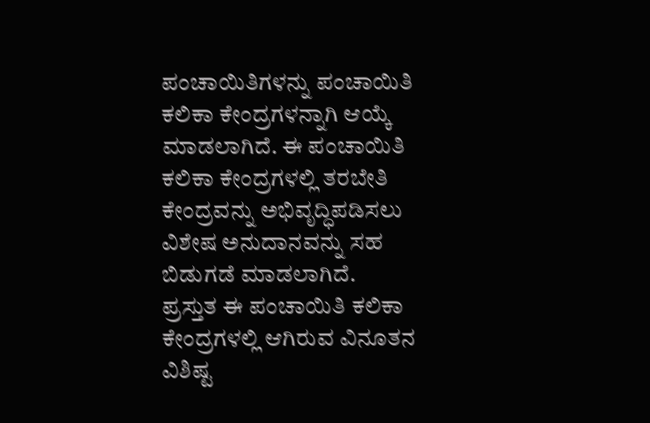ಪಂಚಾಯಿತಿಗಳನ್ನು ಪಂಚಾಯಿತಿ ಕಲಿಕಾ ಕೇಂದ್ರಗಳನ್ನಾಗಿ ಆಯ್ಕೆ ಮಾಡಲಾಗಿದೆ. ಈ ಪಂಚಾಯಿತಿ ಕಲಿಕಾ ಕೇಂದ್ರಗಳಲ್ಲಿ ತರಬೇತಿ ಕೇಂದ್ರವನ್ನು ಅಭಿವೃದ್ಧಿಪಡಿಸಲು ವಿಶೇಷ ಅನುದಾನವನ್ನು ಸಹ ಬಿಡುಗಡೆ ಮಾಡಲಾಗಿದೆ.
ಪ್ರಸ್ತುತ ಈ ಪಂಚಾಯಿತಿ ಕಲಿಕಾ ಕೇಂದ್ರಗಳಲ್ಲಿ ಆಗಿರುವ ವಿನೂತನ ವಿಶಿಷ್ಟ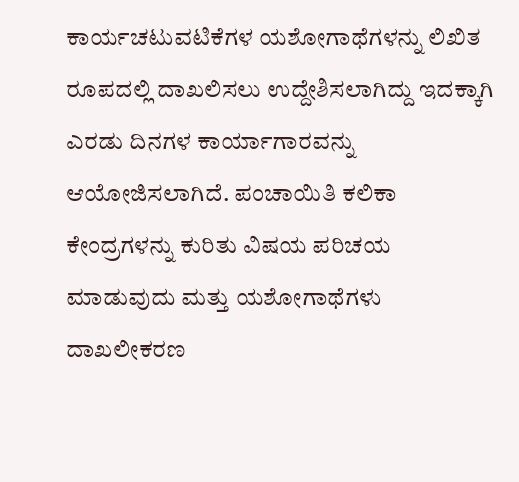ಕಾರ್ಯಚಟುವಟಿಕೆಗಳ ಯಶೋಗಾಥೆಗಳನ್ನು ಲಿಖಿತ ರೂಪದಲ್ಲಿ ದಾಖಲಿಸಲು ಉದ್ದೇಶಿಸಲಾಗಿದ್ದು ಇದಕ್ಕಾಗಿ ಎರಡು ದಿನಗಳ ಕಾರ್ಯಾಗಾರವನ್ನು ಆಯೋಜಿಸಲಾಗಿದೆ. ಪಂಚಾಯಿತಿ ಕಲಿಕಾ ಕೇಂದ್ರಗಳನ್ನು ಕುರಿತು ವಿಷಯ ಪರಿಚಯ ಮಾಡುವುದು ಮತ್ತು ಯಶೋಗಾಥೆಗಳು ದಾಖಲೀಕರಣ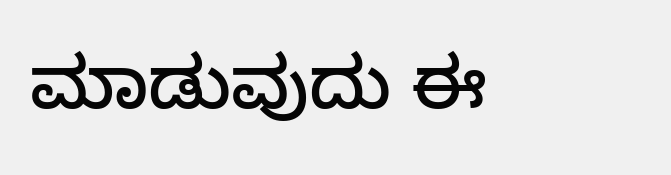ಮಾಡುವುದು ಈ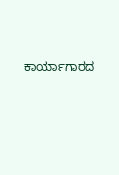ಕಾರ್ಯಾಗಾರದ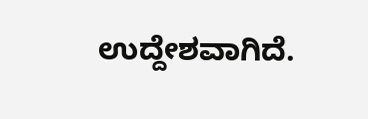ಉದ್ದೇಶವಾಗಿದೆ.